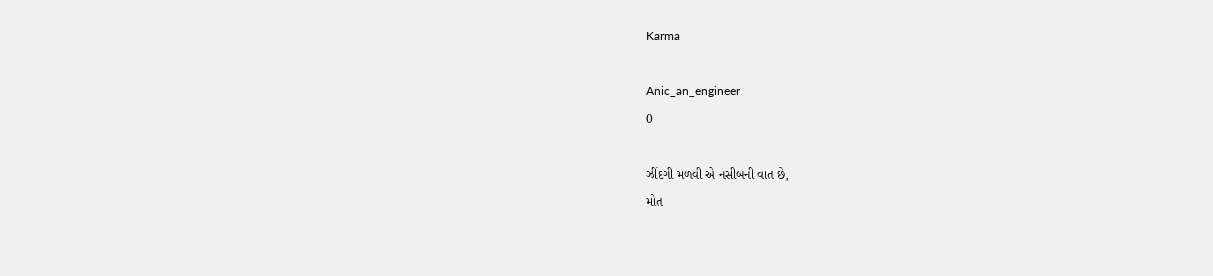Karma

Anic_an_engineer
0

ઝીંદગી મળવી એ નસીબની વાત છે,
મોત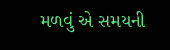મળવું એ સમયની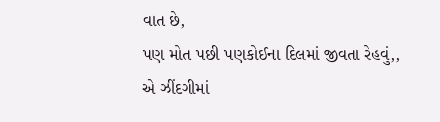વાત છે,
પણ મોત પછી પણકોઈના દિલમાં જીવતા રેહવું,,
એ ઝીંદગીમાં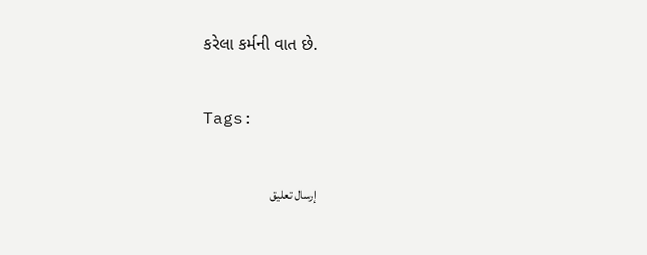કરેલા કર્મની વાત છે.

Tags:

إرسال تعليق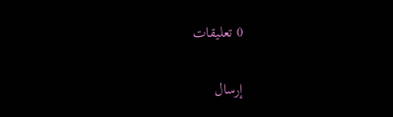0 تعليقات

إرسال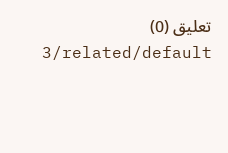تعليق (0)
3/related/default